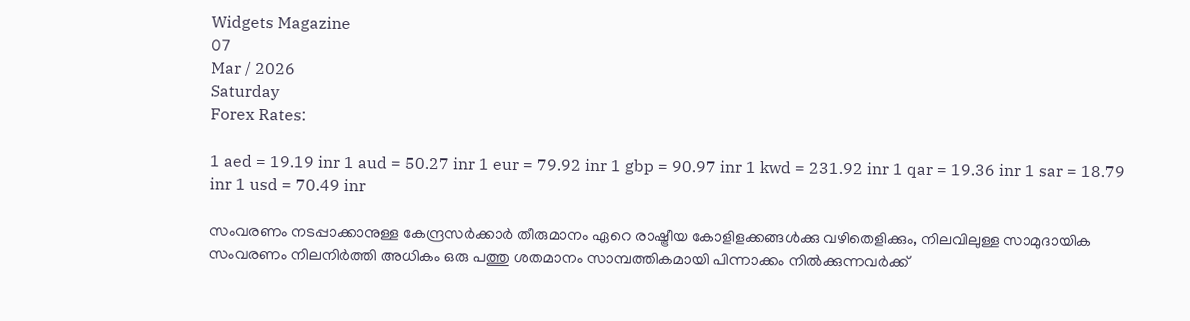Widgets Magazine
07
Mar / 2026
Saturday
Forex Rates:

1 aed = 19.19 inr 1 aud = 50.27 inr 1 eur = 79.92 inr 1 gbp = 90.97 inr 1 kwd = 231.92 inr 1 qar = 19.36 inr 1 sar = 18.79 inr 1 usd = 70.49 inr

സംവരണം നടപ്പാക്കാനുള്ള കേന്ദ്രസര്‍ക്കാര്‍ തീരുമാനം ഏറെ രാഷ്ട്രീയ കോളിളക്കങ്ങള്‍ക്കു വഴിതെളിക്കും, നിലവിലുള്ള സാമുദായിക സംവരണം നിലനിര്‍ത്തി അധികം ഒരു പത്തു ശതമാനം സാമ്പത്തികമായി പിന്നാക്കം നില്‍ക്കുന്നവര്‍ക്ക്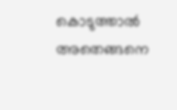കൊടുത്താല്‍ അതെങ്ങനെ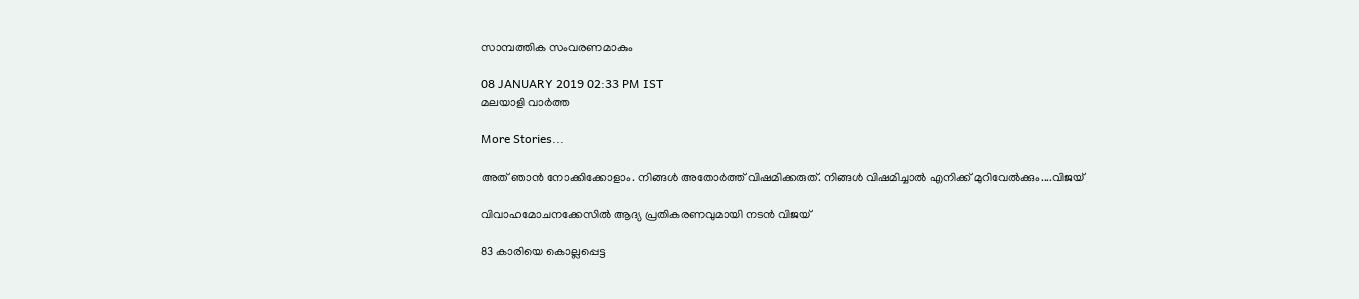സാമ്പത്തിക സംവരണമാകും

08 JANUARY 2019 02:33 PM IST
മലയാളി വാര്‍ത്ത

More Stories...

അത് ഞാൻ നോക്കിക്കോളാം. നിങ്ങൾ അതോർത്ത് വിഷമിക്കരുത്. നിങ്ങൾ വിഷമിച്ചാൽ എനിക്ക് മുറിവേൽക്കും....വിജയ്

വിവാഹമോചനക്കേസില്‍ ആദ്യ പ്രതികരണവുമായി നടന്‍ വിജയ്

83 കാരിയെ കൊല്ലപ്പെട്ട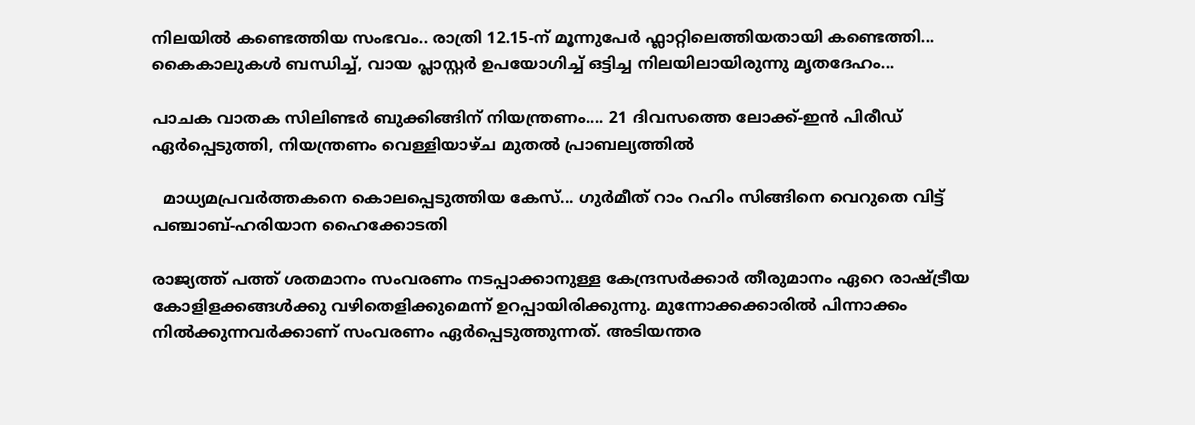നിലയിൽ കണ്ടെത്തിയ സംഭവം.. രാത്രി 12.15-ന് മൂന്നുപേർ ഫ്ലാറ്റിലെത്തിയതായി കണ്ടെത്തി... കൈകാലുകൾ ബന്ധിച്ച്, വായ പ്ലാസ്റ്റർ ഉപയോഗിച്ച് ഒട്ടിച്ച നിലയിലായിരുന്നു മൃതദേഹം...

പാചക വാതക സിലിണ്ടർ ബുക്കിങ്ങിന് നിയന്ത്രണം.... 21 ദിവസത്തെ ലോക്ക്-ഇൻ പിരീഡ് ഏർപ്പെടുത്തി, നിയന്ത്രണം വെള്ളിയാഴ്ച മുതൽ പ്രാബല്യത്തിൽ

  മാധ്യമപ്രവർത്തകനെ കൊലപ്പെടുത്തിയ കേസ്... ഗുർമീത് റാം റഹിം സിങ്ങിനെ വെറുതെ വിട്ട് പഞ്ചാബ്-ഹരിയാന ഹൈക്കോടതി

രാജ്യത്ത് പത്ത് ശതമാനം സംവരണം നടപ്പാക്കാനുള്ള കേന്ദ്രസര്‍ക്കാര്‍ തീരുമാനം ഏറെ രാഷ്ട്രീയ കോളിളക്കങ്ങള്‍ക്കു വഴിതെളിക്കുമെന്ന് ഉറപ്പായിരിക്കുന്നു. മുന്നോക്കക്കാരില്‍ പിന്നാക്കം നില്‍ക്കുന്നവര്‍ക്കാണ് സംവരണം ഏര്‍പ്പെടുത്തുന്നത്. അടിയന്തര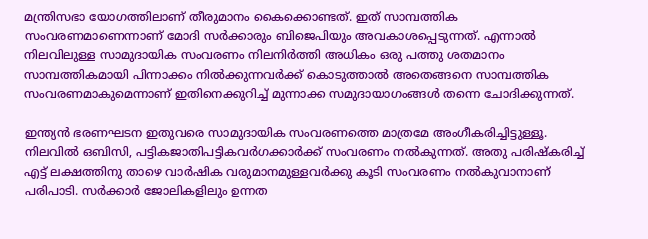മന്ത്രിസഭാ യോഗത്തിലാണ് തീരുമാനം കൈക്കൊണ്ടത്. ഇത് സാമ്പത്തിക സംവരണമാണെന്നാണ് മോദി സര്‍ക്കാരും ബിജെപിയും അവകാശപ്പെടുന്നത്. എന്നാല്‍ നിലവിലുള്ള സാമുദായിക സംവരണം നിലനിര്‍ത്തി അധികം ഒരു പത്തു ശതമാനം സാമ്പത്തികമായി പിന്നാക്കം നില്‍ക്കുന്നവര്‍ക്ക് കൊടുത്താല്‍ അതെങ്ങനെ സാമ്പത്തിക സംവരണമാകുമെന്നാണ് ഇതിനെക്കുറിച്ച് മുന്നാക്ക സമുദായാഗംങ്ങള്‍ തന്നെ ചോദിക്കുന്നത്.

ഇന്ത്യന്‍ ഭരണഘടന ഇതുവരെ സാമുദായിക സംവരണത്തെ മാത്രമേ അംഗീകരിച്ചിട്ടുള്ളൂ. നിലവില്‍ ഒബിസി, പട്ടികജാതിപട്ടികവര്‍ഗക്കാര്‍ക്ക് സംവരണം നല്‍കുന്നത്. അതു പരിഷ്‌കരിച്ച് എട്ട് ലക്ഷത്തിനു താഴെ വാര്‍ഷിക വരുമാനമുള്ളവര്‍ക്കു കൂടി സംവരണം നല്‍കുവാനാണ് പരിപാടി. സര്‍ക്കാര്‍ ജോലികളിലും ഉന്നത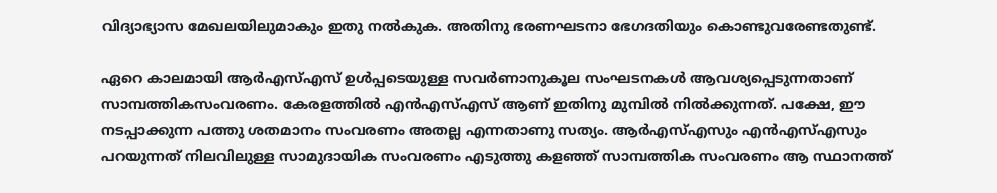വിദ്യാഭ്യാസ മേഖലയിലുമാകും ഇതു നല്‍കുക. അതിനു ഭരണഘടനാ ഭേഗദതിയും കൊണ്ടുവരേണ്ടതുണ്ട്.

ഏറെ കാലമായി ആര്‍എസ്എസ് ഉള്‍പ്പടെയുള്ള സവര്‍ണാനുകൂല സംഘടനകള്‍ ആവശ്യപ്പെടുന്നതാണ് സാമ്പത്തികസംവരണം. കേരളത്തില്‍ എന്‍എസ്എസ് ആണ് ഇതിനു മുമ്പില്‍ നില്‍ക്കുന്നത്. പക്ഷേ, ഈ നടപ്പാക്കുന്ന പത്തു ശതമാനം സംവരണം അതല്ല എന്നതാണു സത്യം. ആര്‍എസ്എസും എന്‍എസ്എസും പറയുന്നത് നിലവിലുള്ള സാമുദായിക സംവരണം എടുത്തു കളഞ്ഞ് സാമ്പത്തിക സംവരണം ആ സ്ഥാനത്ത്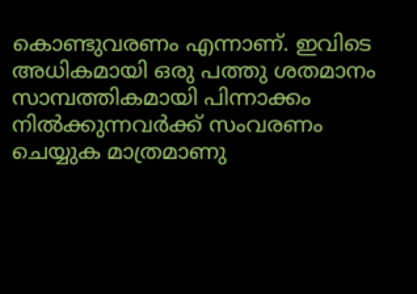കൊണ്ടുവരണം എന്നാണ്. ഇവിടെ അധികമായി ഒരു പത്തു ശതമാനം സാമ്പത്തികമായി പിന്നാക്കം നില്‍ക്കുന്നവര്‍ക്ക് സംവരണം ചെയ്യുക മാത്രമാണു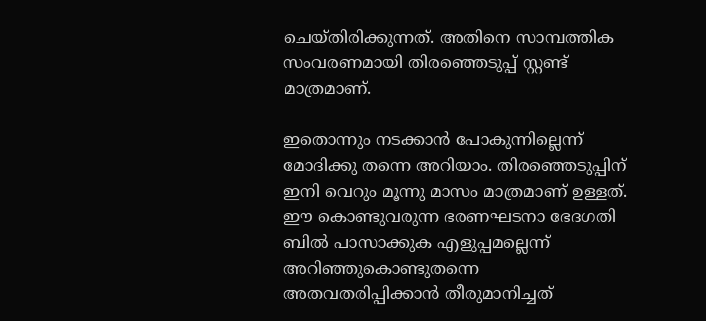ചെയ്തിരിക്കുന്നത്. അതിനെ സാമ്പത്തിക സംവരണമായി തിരഞ്ഞെടുപ്പ് സ്റ്റണ്ട് മാത്രമാണ്.

ഇതൊന്നും നടക്കാന്‍ പോകുന്നില്ലെന്ന് മോദിക്കു തന്നെ അറിയാം. തിരഞ്ഞെടുപ്പിന് ഇനി വെറും മൂന്നു മാസം മാത്രമാണ് ഉള്ളത്. ഈ കൊണ്ടുവരുന്ന ഭരണഘടനാ ഭേദഗതി ബില്‍ പാസാക്കുക എളുപ്പമല്ലെന്ന് അറിഞ്ഞുകൊണ്ടുതന്നെ അതവതരിപ്പിക്കാന്‍ തീരുമാനിച്ചത്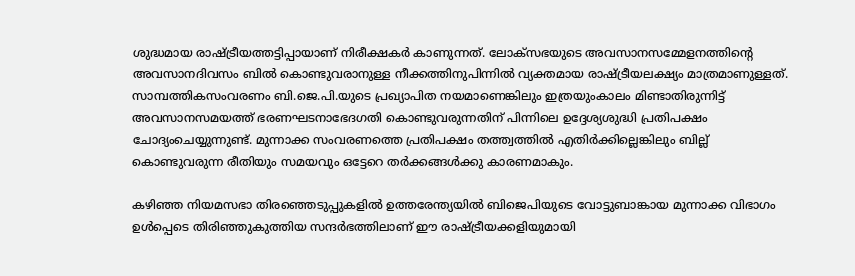ശുദ്ധമായ രാഷ്ട്രീയത്തട്ടിപ്പായാണ് നിരീക്ഷകര്‍ കാണുന്നത്. ലോക്‌സഭയുടെ അവസാനസമ്മേളനത്തിന്റെ അവസാനദിവസം ബില്‍ കൊണ്ടുവരാനുള്ള നീക്കത്തിനുപിന്നില്‍ വ്യക്തമായ രാഷ്ട്രീയലക്ഷ്യം മാത്രമാണുള്ളത്. സാമ്പത്തികസംവരണം ബി.ജെ.പി.യുടെ പ്രഖ്യാപിത നയമാണെങ്കിലും ഇത്രയുംകാലം മിണ്ടാതിരുന്നിട്ട് അവസാനസമയത്ത് ഭരണഘടനാഭേദഗതി കൊണ്ടുവരുന്നതിന് പിന്നിലെ ഉദ്ദേശ്യശുദ്ധി പ്രതിപക്ഷം ചോദ്യംചെയ്യുന്നുണ്ട്. മുന്നാക്ക സംവരണത്തെ പ്രതിപക്ഷം തത്ത്വത്തില്‍ എതിര്‍ക്കില്ലെങ്കിലും ബില്ല് കൊണ്ടുവരുന്ന രീതിയും സമയവും ഒട്ടേറെ തര്‍ക്കങ്ങള്‍ക്കു കാരണമാകും.

കഴിഞ്ഞ നിയമസഭാ തിരഞ്ഞെടുപ്പുകളില്‍ ഉത്തരേന്ത്യയില്‍ ബിജെപിയുടെ വോട്ടുബാങ്കായ മുന്നാക്ക വിഭാഗം ഉള്‍പ്പെടെ തിരിഞ്ഞുകുത്തിയ സന്ദര്‍ഭത്തിലാണ് ഈ രാഷ്ട്രീയക്കളിയുമായി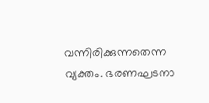വന്നിരിക്കുന്നതെന്ന വ്യക്തം. ഭരണഘടനാ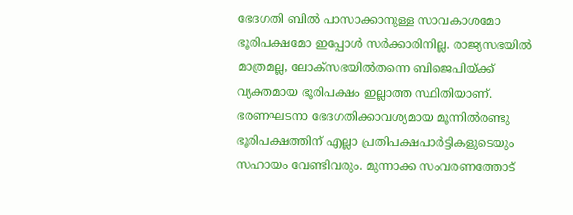ഭേദഗതി ബില്‍ പാസാക്കാനുള്ള സാവകാശമോ ഭൂരിപക്ഷമോ ഇപ്പോള്‍ സര്‍ക്കാരിനില്ല. രാജ്യസഭയില്‍ മാത്രമല്ല, ലോക്‌സഭയില്‍തന്നെ ബിജെപിയ്ക്ക് വ്യക്തമായ ഭൂരിപക്ഷം ഇല്ലാത്ത സ്ഥിതിയാണ്. ഭരണഘടനാ ഭേദഗതിക്കാവശ്യമായ മൂന്നില്‍രണ്ടു ഭൂരിപക്ഷത്തിന് എല്ലാ പ്രതിപക്ഷപാര്‍ട്ടികളുടെയും സഹായം വേണ്ടിവരും. മുന്നാക്ക സംവരണത്തോട്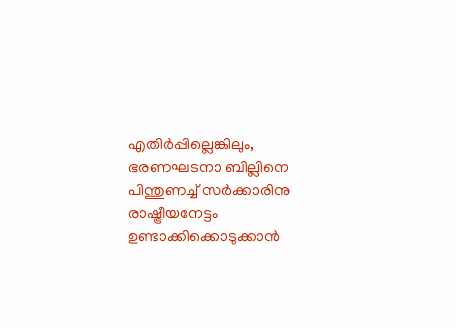എതിര്‍പ്പില്ലെങ്കിലും, ഭരണഘടനാ ബില്ലിനെ പിന്തുണച്ച് സര്‍ക്കാരിനു രാഷ്ട്രീയനേട്ടം ഉണ്ടാക്കിക്കൊടുക്കാന്‍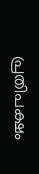പ്രതിപക്ഷം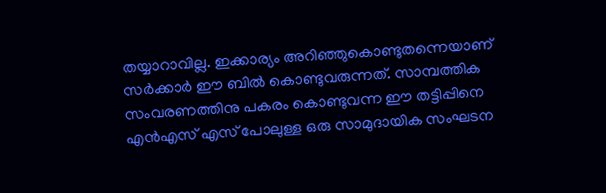തയ്യാറാവില്ല. ഇക്കാര്യം അറിഞ്ഞുകൊണ്ടുതന്നെയാണ് സര്‍ക്കാര്‍ ഈ ബില്‍ കൊണ്ടുവരുന്നത്. സാമ്പത്തിക സംവരണത്തിനു പകരം കൊണ്ടുവന്ന ഈ തട്ടിപ്പിനെ എന്‍എസ് എസ് പോലുള്ള ഒരു സാമുദായിക സംഘടന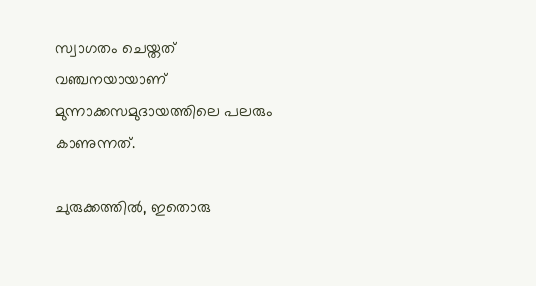സ്വാഗതം ചെയ്തത് വഞ്ചനയായാണ് മുന്നാക്കസമുദായത്തിലെ പലരും കാണുന്നത്.

ചുരുക്കത്തില്‍, ഇതൊരു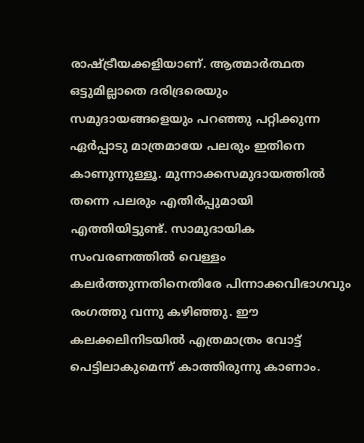രാഷ്ട്രീയക്കളിയാണ്. ആത്മാര്‍ത്ഥത ഒട്ടുമില്ലാതെ ദരിദ്രരെയും സമുദായങ്ങളെയും പറഞ്ഞു പറ്റിക്കുന്ന ഏര്‍പ്പാടു മാത്രമായേ പലരും ഇതിനെ കാണുന്നുള്ളൂ. മുന്നാക്കസമുദായത്തില്‍ തന്നെ പലരും എതിര്‍പ്പുമായി എത്തിയിട്ടുണ്ട്. സാമുദായിക സംവരണത്തില്‍ വെള്ളം കലര്‍ത്തുന്നതിനെതിരേ പിന്നാക്കവിഭാഗവും രംഗത്തു വന്നു കഴിഞ്ഞു. ഈ കലക്കലിനിടയില്‍ എത്രമാത്രം വോട്ട് പെട്ടിലാകുമെന്ന് കാത്തിരുന്നു കാണാം.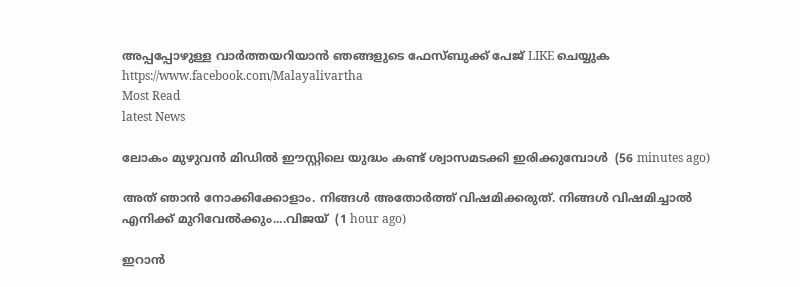അപ്പപ്പോഴുള്ള വാര്‍ത്തയറിയാന്‍ ഞങ്ങളുടെ ഫേസ്‌ബുക്ക്‌ പേജ് LIKE ചെയ്യുക
https://www.facebook.com/Malayalivartha
Most Read
latest News

ലോകം മുഴുവൻ മിഡിൽ ഈസ്റ്റിലെ യുദ്ധം കണ്ട് ശ്വാസമടക്കി ഇരിക്കുമ്പോൾ  (56 minutes ago)

അത് ഞാൻ നോക്കിക്കോളാം. നിങ്ങൾ അതോർത്ത് വിഷമിക്കരുത്. നിങ്ങൾ വിഷമിച്ചാൽ എനിക്ക് മുറിവേൽക്കും....വിജയ്  (1 hour ago)

ഇറാൻ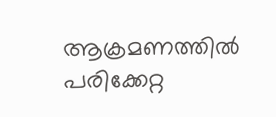ആക്രമണത്തിൽ പരിക്കേറ്റ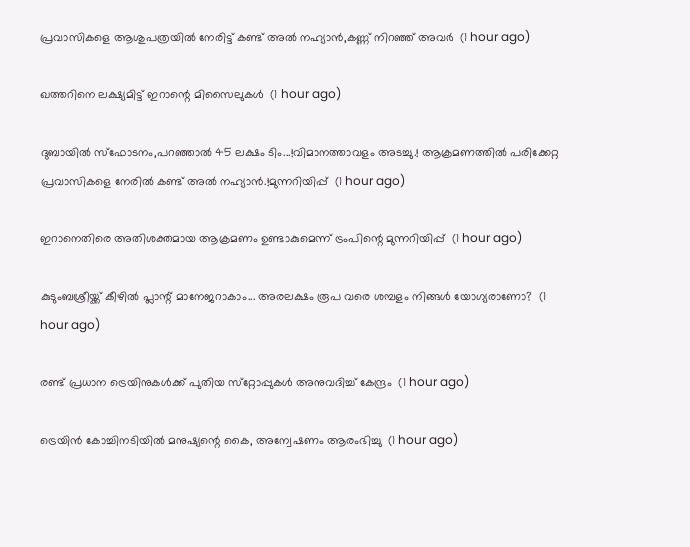പ്രവാസികളെ ആശുപത്രയിൽ നേരിട്ട് കണ്ട് അൽ നഹ്യാൻ,കണ്ണ് നിറഞ്ഞ് അവർ  (1 hour ago)

ഖത്തറിനെ ലക്ഷ്യമിട്ട് ഇറാന്റെ മിസൈലുകള്‍  (1 hour ago)

ദുബായിൽ സ്ഫോടനം,പറഞ്ഞാൽ 45 ലക്ഷം ടിം...!വിമാനത്താവളം അടച്ചു.! ആക്രമണത്തിൽ പരിക്കേറ്റ പ്രവാസികളെ നേരിൽ കണ്ട് അൽ നഹ്യാൻ.!മുന്നറിയിപ്പ്  (1 hour ago)

ഇറാനെതിരെ അതിശക്തമായ ആക്രമണം ഉണ്ടാകുമെന്ന് ട്രംപിന്റെ മുന്നറിയിപ്പ്  (1 hour ago)

കുടുംബശ്രീയ്ക്ക് കീഴില്‍ പ്ലാന്റ് മാനേജറാകാം... അരലക്ഷം രൂപ വരെ ശമ്പളം നിങ്ങള്‍ യോഗ്യരാണോ?  (1 hour ago)

രണ്ട് പ്രധാന ട്രെയിനുകള്‍ക്ക് പുതിയ സ്‌റ്റോപ്പുകള്‍ അനുവദിച്ച് കേന്ദ്രം  (1 hour ago)

ട്രെയിന്‍ കോച്ചിനടിയില്‍ മനുഷ്യന്റെ കൈ, അന്വേഷണം ആരംഭിച്ചു  (1 hour ago)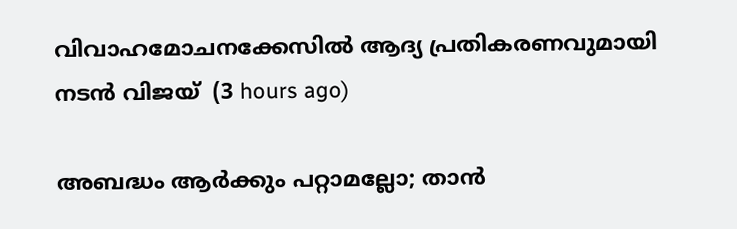വിവാഹമോചനക്കേസില്‍ ആദ്യ പ്രതികരണവുമായി നടന്‍ വിജയ്  (3 hours ago)

അബദ്ധം ആര്‍ക്കും പറ്റാമല്ലോ; താന്‍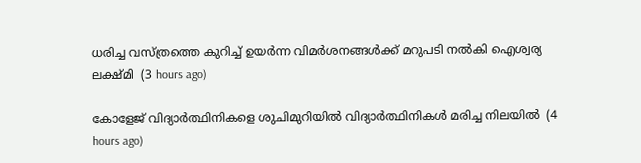ധരിച്ച വസ്ത്രത്തെ കുറിച്ച് ഉയര്‍ന്ന വിമര്‍ശനങ്ങള്‍ക്ക് മറുപടി നല്‍കി ഐശ്വര്യ ലക്ഷ്മി  (3 hours ago)

കോളേജ് വിദ്യാര്‍ത്ഥിനികളെ ശുചിമുറിയില്‍ വിദ്യാര്‍ത്ഥിനികള്‍ മരിച്ച നിലയില്‍  (4 hours ago)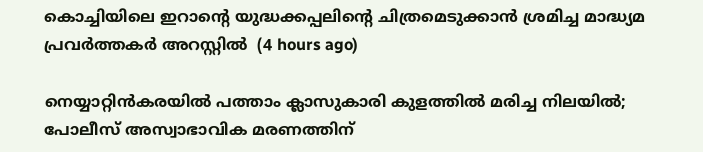കൊച്ചിയിലെ ഇറാന്റെ യുദ്ധക്കപ്പലിന്റെ ചിത്രമെടുക്കാന്‍ ശ്രമിച്ച മാദ്ധ്യമ പ്രവര്‍ത്തകര്‍ അറസ്റ്റില്‍  (4 hours ago)

നെയ്യാറ്റിൻകരയിൽ പത്താം ക്ലാസുകാരി കുളത്തിൽ മരിച്ച നിലയിൽ; പോലീസ് അസ്വാഭാവിക മരണത്തിന്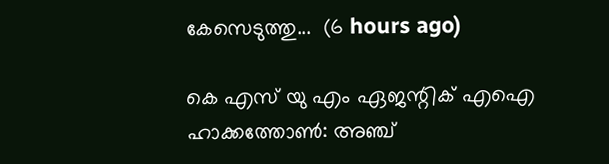കേസെടുത്തു...  (6 hours ago)

കെ എസ് യു എം ഏജന്റിക് എഐ ഹാക്കത്തോൺ: അഞ്ച്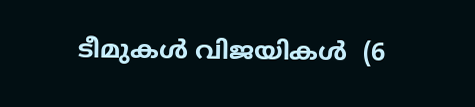ടീമുകൾ വിജയികൾ  (6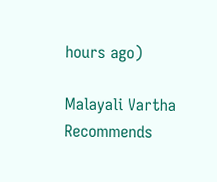hours ago)

Malayali Vartha Recommends